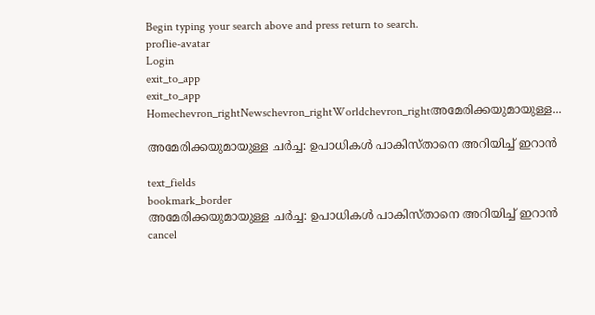Begin typing your search above and press return to search.
proflie-avatar
Login
exit_to_app
exit_to_app
Homechevron_rightNewschevron_rightWorldchevron_rightഅമേരിക്കയുമായുള്ള...

അമേരിക്കയുമായുള്ള ചർച്ച: ഉപാധികൾ പാകിസ്താനെ അറിയിച്ച് ഇറാൻ

text_fields
bookmark_border
അമേരിക്കയുമായുള്ള ചർച്ച: ഉപാധികൾ പാകിസ്താനെ അറിയിച്ച് ഇറാൻ
cancel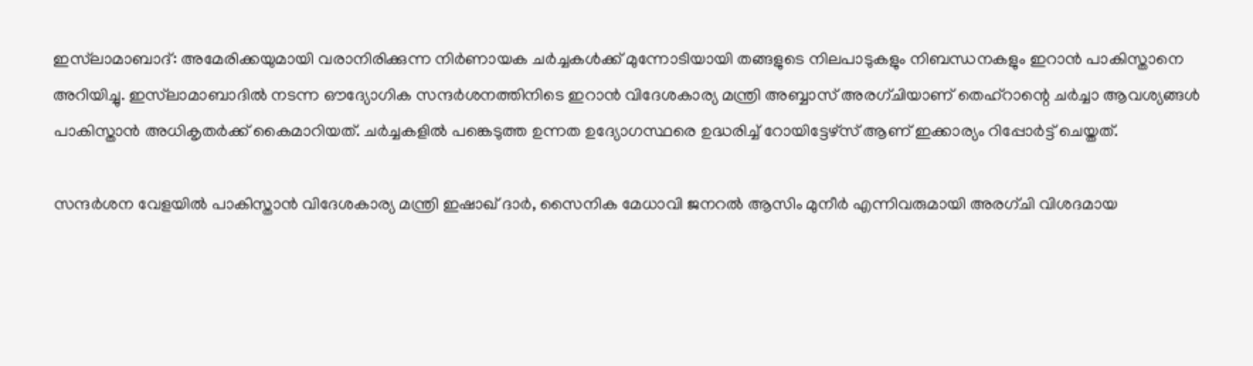ഇസ്‍ലാമാബാദ്: അമേരിക്കയുമായി വരാനിരിക്കുന്ന നിർണായക ചർച്ചകൾക്ക് മുന്നോടിയായി തങ്ങളുടെ നിലപാടുകളും നിബന്ധനകളും ഇറാൻ പാകിസ്താനെ അറിയിച്ചു. ഇസ്‍ലാമാബാദിൽ നടന്ന ഔദ്യോഗിക സന്ദർശനത്തിനിടെ ഇറാൻ വിദേശകാര്യ മന്ത്രി അബ്ബാസ് അരഗ്ചിയാണ് തെഹ്‌റാന്റെ ചർച്ചാ ആവശ്യങ്ങൾ പാകിസ്താൻ അധികൃതർക്ക് കൈമാറിയത്. ചർച്ചകളിൽ പങ്കെടുത്ത ഉന്നത ഉദ്യോഗസ്ഥരെ ഉദ്ധരിച്ച് റോയിട്ടേഴ്‌സ് ആണ് ഇക്കാര്യം റിപ്പോർട്ട് ചെയ്തത്.

സന്ദർശന വേളയിൽ പാകിസ്താൻ വിദേശകാര്യ മന്ത്രി ഇഷാഖ് ദാർ, സൈനിക മേധാവി ജനറൽ ആസിം മുനീർ എന്നിവരുമായി അരഗ്ചി വിശദമായ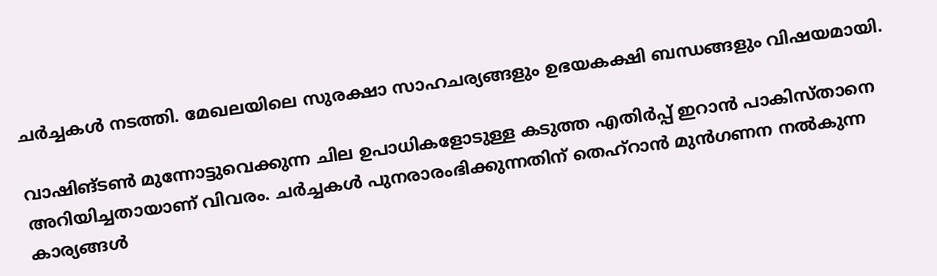ചർച്ചകൾ നടത്തി. മേഖലയിലെ സുരക്ഷാ സാഹചര്യങ്ങളും ഉഭയകക്ഷി ബന്ധങ്ങളും വിഷയമായി.

വാഷിങ്ടൺ മുന്നോട്ടുവെക്കുന്ന ചില ഉപാധികളോടുള്ള കടുത്ത എതിർപ്പ് ഇറാൻ പാകിസ്താനെ അറിയിച്ചതായാണ് വിവരം. ചർച്ചകൾ പുനരാരംഭിക്കുന്നതിന് തെഹ്‌റാൻ മുൻഗണന നൽകുന്ന കാര്യങ്ങൾ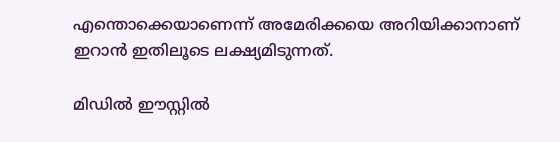എന്തൊക്കെയാണെന്ന് അമേരിക്കയെ അറിയിക്കാനാണ് ഇറാൻ ഇതിലൂടെ ലക്ഷ്യമിടുന്നത്.

മിഡിൽ ഈസ്റ്റിൽ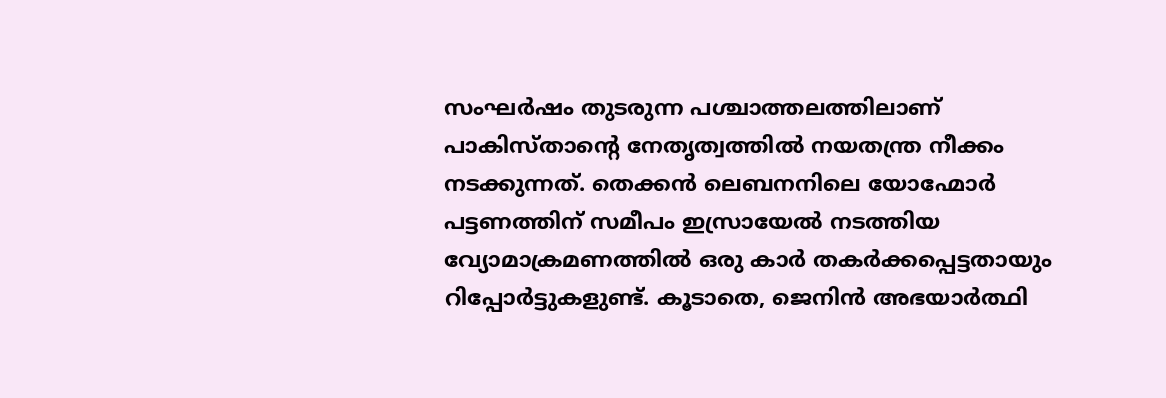സംഘർഷം തുടരുന്ന പശ്ചാത്തലത്തിലാണ് പാകിസ്താന്റെ നേതൃത്വത്തിൽ നയതന്ത്ര നീക്കം നടക്കുന്നത്. തെക്കൻ ലെബനനിലെ യോഹ്മോർ പട്ടണത്തിന് സമീപം ഇസ്രായേൽ നടത്തിയ വ്യോമാക്രമണത്തിൽ ഒരു കാർ തകർക്കപ്പെട്ടതായും റിപ്പോർട്ടുകളുണ്ട്. കൂടാതെ, ജെനിൻ അഭയാർത്ഥി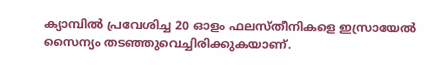ക്യാമ്പിൽ പ്രവേശിച്ച 20 ഓളം ഫലസ്തീനികളെ ഇസ്രായേൽ സൈന്യം തടഞ്ഞുവെച്ചിരിക്കുകയാണ്.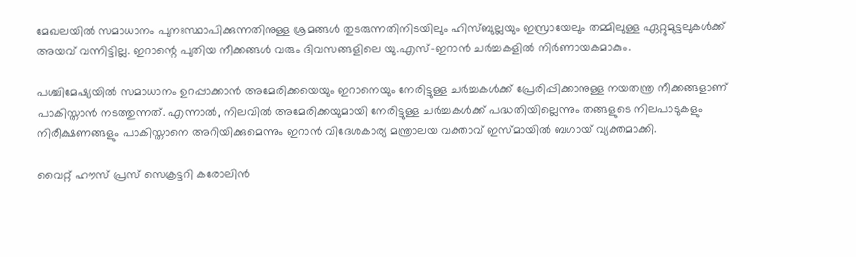മേഖലയിൽ സമാധാനം പുനഃസ്ഥാപിക്കുന്നതിനുള്ള ശ്രമങ്ങൾ തുടരുന്നതിനിടയിലും ഹിസ്ബുല്ലയും ഇസ്രായേലും തമ്മിലുള്ള ഏറ്റുമുട്ടലുകൾക്ക് അയവ് വന്നിട്ടില്ല. ഇറാന്റെ പുതിയ നീക്കങ്ങൾ വരും ദിവസങ്ങളിലെ യു.എസ്-ഇറാൻ ചർച്ചകളിൽ നിർണായകമാകും.

പശ്ചിമേഷ്യയിൽ സമാധാനം ഉറപ്പാക്കാൻ അമേരിക്കയെയും ഇറാനെയും നേരിട്ടുള്ള ചർച്ചകൾക്ക് പ്രേരിപ്പിക്കാനുള്ള നയതന്ത്ര നീക്കങ്ങളാണ് പാകിസ്താൻ നടത്തുന്നത്. എന്നാൽ, നിലവിൽ അമേരിക്കയുമായി നേരിട്ടുള്ള ചർച്ചകൾക്ക് പദ്ധതിയില്ലെന്നും തങ്ങളുടെ നിലപാടുകളും നിരീക്ഷണങ്ങളും പാകിസ്താനെ അറിയിക്കുമെന്നും ഇറാൻ വിദേശകാര്യ മന്ത്രാലയ വക്താവ് ഇസ്മായിൽ ബഗായ് വ്യക്തമാക്കി.

വൈറ്റ് ഹൗസ് പ്രസ് സെക്രട്ടറി കരോലിൻ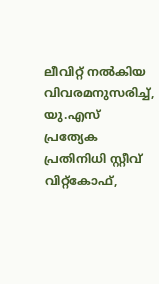ലീവിറ്റ് നൽകിയ വിവരമനുസരിച്ച്, യു.എസ് പ്രത്യേക പ്രതിനിധി സ്റ്റീവ് വിറ്റ്‌കോഫ്,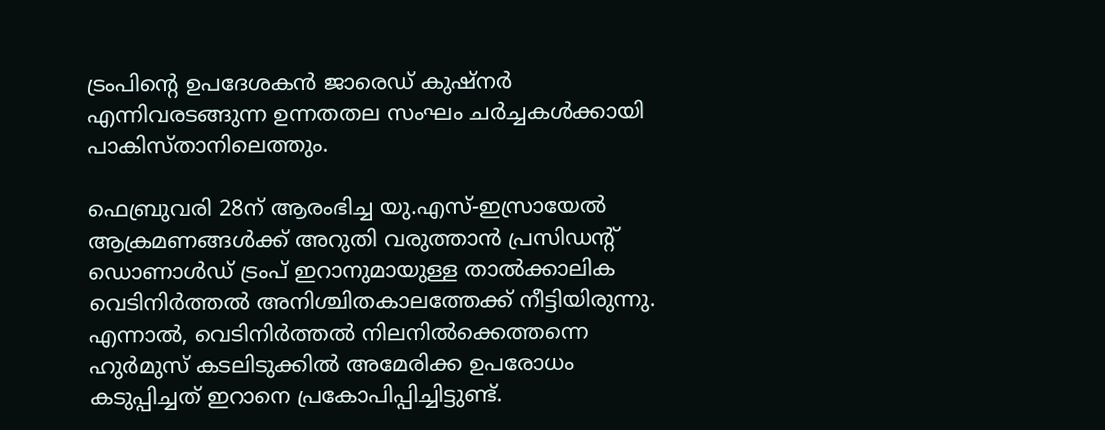ട്രംപിന്റെ ഉപദേശകൻ ജാരെഡ് കുഷ്നർ എന്നിവരടങ്ങുന്ന ഉന്നതതല സംഘം ചർച്ചകൾക്കായി പാകിസ്താനിലെത്തും.

ഫെബ്രുവരി 28ന് ആരംഭിച്ച യു.എസ്-ഇസ്രായേൽ ആക്രമണങ്ങൾക്ക് അറുതി വരുത്താൻ പ്രസിഡന്റ് ഡൊണാൾഡ് ട്രംപ് ഇറാനുമായുള്ള താൽക്കാലിക വെടിനിർത്തൽ അനിശ്ചിതകാലത്തേക്ക് നീട്ടിയിരുന്നു. എന്നാൽ, വെടിനിർത്തൽ നിലനിൽക്കെത്തന്നെ ഹുർമുസ് കടലിടുക്കിൽ അമേരിക്ക ഉപരോധം കടുപ്പിച്ചത് ഇറാനെ പ്രകോപിപ്പിച്ചിട്ടുണ്ട്.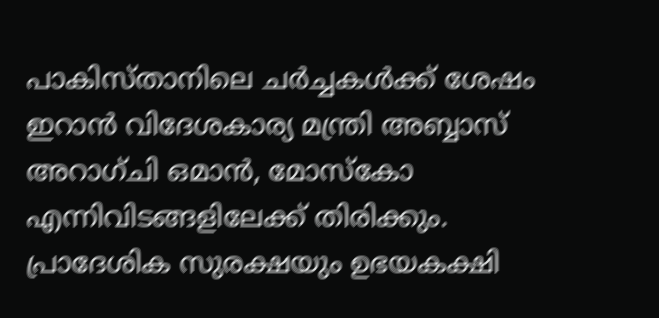പാകിസ്താനിലെ ചർച്ചകൾക്ക് ശേഷം ഇറാൻ വിദേശകാര്യ മന്ത്രി അബ്ബാസ് അറാഗ്‌ചി ഒമാൻ, മോസ്കോ എന്നിവിടങ്ങളിലേക്ക് തിരിക്കും. പ്രാദേശിക സുരക്ഷയും ഉഭയകക്ഷി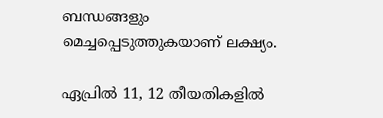ബന്ധങ്ങളും മെച്ചപ്പെടുത്തുകയാണ് ലക്ഷ്യം.

ഏപ്രിൽ 11, 12 തീയതികളിൽ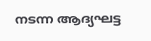നടന്ന ആദ്യഘട്ട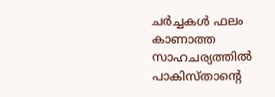ചർച്ചകൾ ഫലം കാണാത്ത സാഹചര്യത്തിൽ പാകിസ്താന്റെ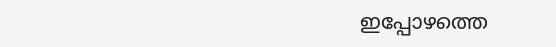ഇപ്പോഴത്തെ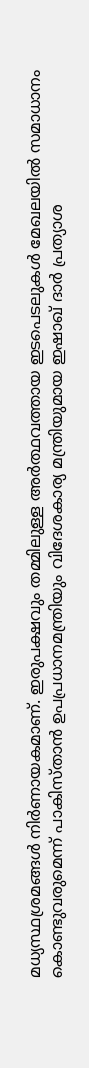മധ്യസ്ഥശ്രമങ്ങൾ നിർണായകമാണ്. ഇരുപക്ഷവും തമ്മിലുള്ള അർത്ഥവത്തായ ഇടപെടലുകൾ മേഖലയിൽ സമാധാനം കൊണ്ടുവരുമെന്ന് പാകിസ്താൻ ഉപപ്രധാനമന്ത്രിയും വിദേശകാര്യ മന്ത്രിയുമായ ഇഷാഖ് ദാർ പ്രത്യാശ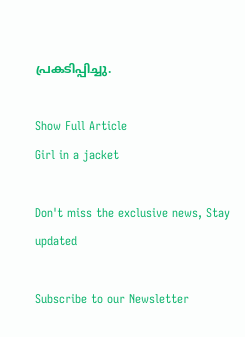പ്രകടിപ്പിച്ചു.

Show Full Article
Girl in a jacket

Don't miss the exclusive news, Stay updated

Subscribe to our Newsletter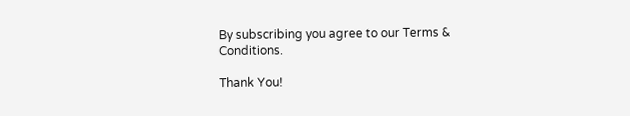By subscribing you agree to our Terms & Conditions.

Thank You!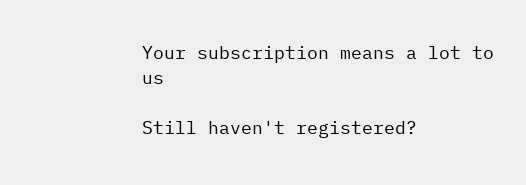Your subscription means a lot to us

Still haven't registered?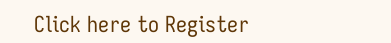Click here to Register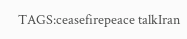TAGS:ceasefirepeace talkIran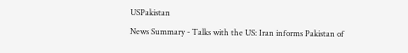USPakistan
News Summary - Talks with the US: Iran informs Pakistan of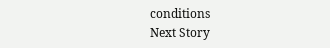conditions
Next Story